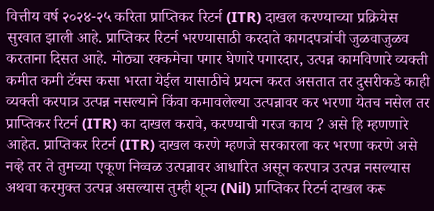वित्तीय वर्ष २०२४-२५ करिता प्राप्तिकर रिटर्न (ITR) दाखल करण्याच्या प्रक्रियेस सुरवात झाली आहे. प्राप्तिकर रिटर्न भरण्यासाठी करदाते कागदपत्रांची जुळवाजुळव करताना दिसत आहे. मोठ्या रक्कमेचा पगार घेणारे पगारदार, उत्पन्न कामविणारे व्यक्ती कमीत कमी टॅक्स कसा भरता येईल यासाठीचे प्रयत्न करत असतात तर दुसरीकडे काही व्यक्ती करपात्र उत्पन्न नसल्याने किंवा कमावलेल्या उत्पन्नावर कर भरणा येतच नसेल तर प्राप्तिकर रिटर्न (ITR) का दाखल करावे, करण्याची गरज काय ? असे हि म्हणणारे आहेत. प्राप्तिकर रिटर्न (ITR) दाखल करणे म्हणजे सरकारला कर भरणा करणे असे नव्हे तर ते तुमच्या एकूण निव्वळ उत्पन्नावर आधारित असून करपात्र उत्पन्न नसल्यास अथवा करमुक्त उत्पन्न असल्यास तुम्ही शून्य (Nil) प्राप्तिकर रिटर्न दाखल करू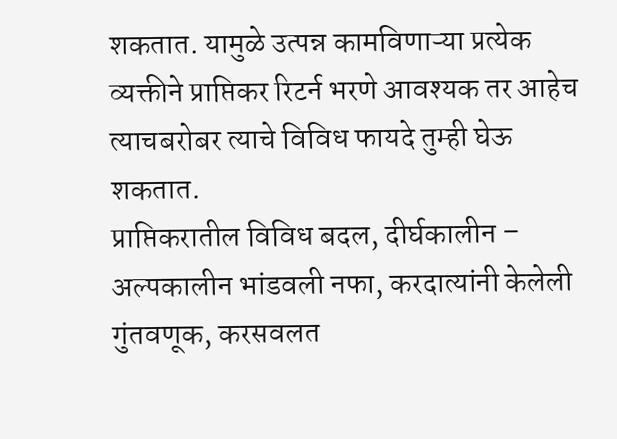शकतात. यामुळे उत्पन्न कामविणाऱ्या प्रत्येक व्यक्तीने प्राप्तिकर रिटर्न भरणे आवश्यक तर आहेच त्याचबरोबर त्याचे विविध फायदे तुम्ही घेऊ शकतात.
प्राप्तिकरातील विविध बदल, दीर्घकालीन – अल्पकालीन भांडवली नफा, करदात्यांनी केलेली गुंतवणूक, करसवलत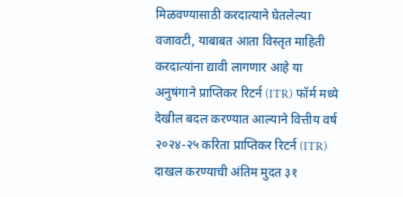मिळवण्यासाठी करदात्याने घेतलेल्या वजावटी, याबाबत आता विस्तृत माहिती करदात्यांना द्यावी लागणार आहे या अनुषंगाने प्राप्तिकर रिटर्न (ITR) फॉर्म मध्ये देखील बदल करण्यात आल्याने वित्तीय वर्ष २०२४-२५ करिता प्राप्तिकर रिटर्न (ITR) दाखल करण्याची अंतिम मुदत ३१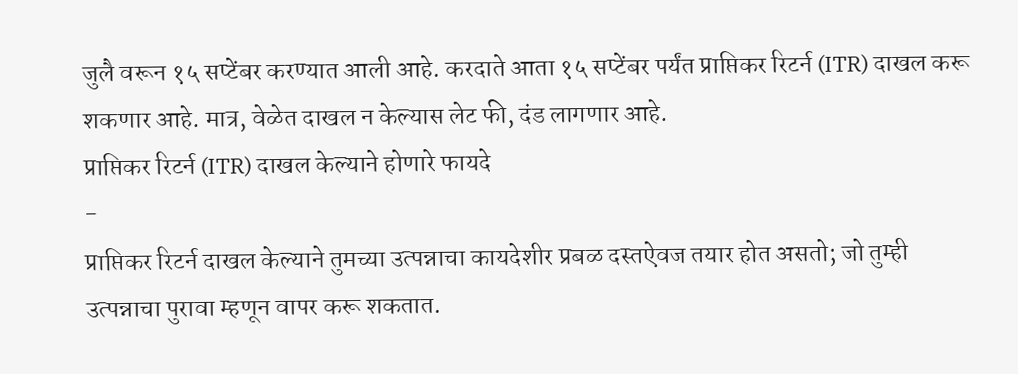जुलै वरून १५ सप्टेंबर करण्यात आली आहे. करदाते आता १५ सप्टेंबर पर्यंत प्राप्तिकर रिटर्न (ITR) दाखल करू शकणार आहे. मात्र, वेळेत दाखल न केल्यास लेट फी, दंड लागणार आहे.
प्राप्तिकर रिटर्न (ITR) दाखल केल्याने होणारे फायदे
-
प्राप्तिकर रिटर्न दाखल केल्याने तुमच्या उत्पन्नाचा कायदेशीर प्रबळ दस्तऐवज तयार होत असतो; जो तुम्ही उत्पन्नाचा पुरावा म्हणून वापर करू शकतात.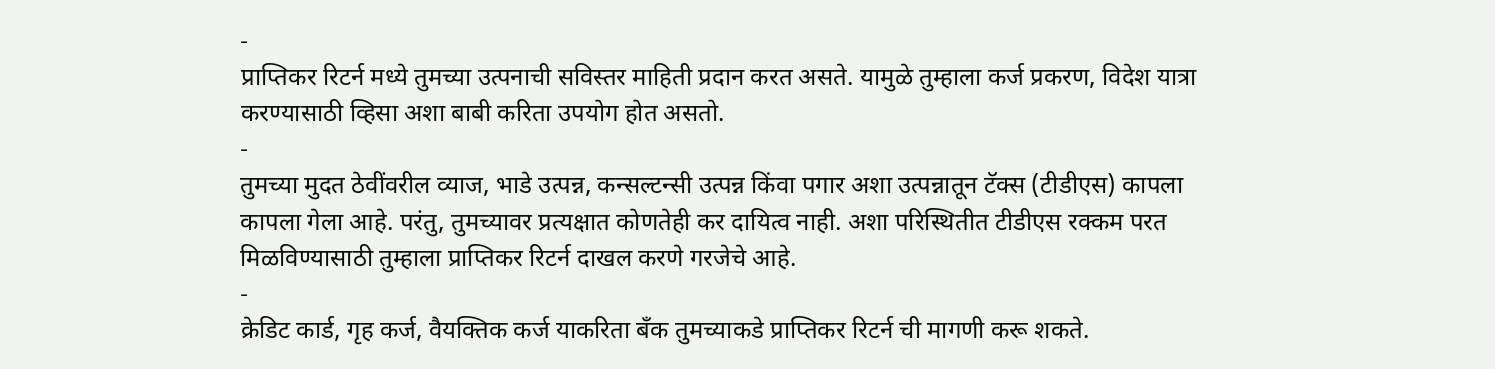-
प्राप्तिकर रिटर्न मध्ये तुमच्या उत्पनाची सविस्तर माहिती प्रदान करत असते. यामुळे तुम्हाला कर्ज प्रकरण, विदेश यात्रा करण्यासाठी व्हिसा अशा बाबी करिता उपयोग होत असतो.
-
तुमच्या मुदत ठेवींवरील व्याज, भाडे उत्पन्न, कन्सल्टन्सी उत्पन्न किंवा पगार अशा उत्पन्नातून टॅक्स (टीडीएस) कापला कापला गेला आहे. परंतु, तुमच्यावर प्रत्यक्षात कोणतेही कर दायित्व नाही. अशा परिस्थितीत टीडीएस रक्कम परत मिळविण्यासाठी तुम्हाला प्राप्तिकर रिटर्न दाखल करणे गरजेचे आहे.
-
क्रेडिट कार्ड, गृह कर्ज, वैयक्तिक कर्ज याकरिता बँक तुमच्याकडे प्राप्तिकर रिटर्न ची मागणी करू शकते.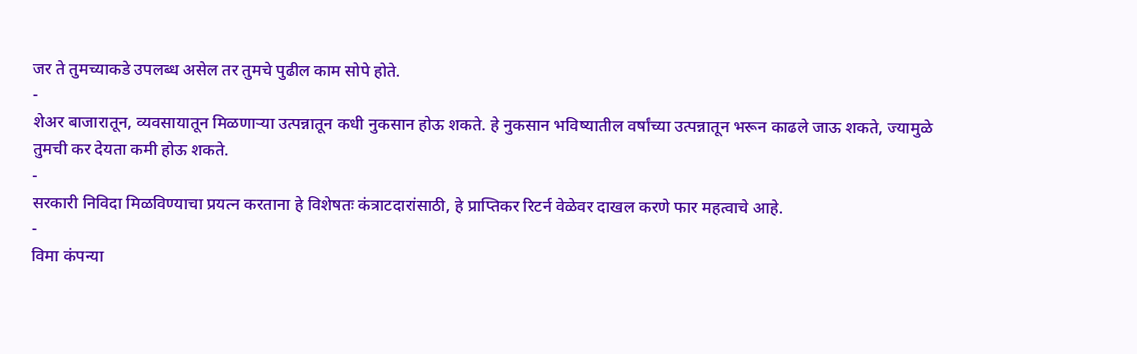जर ते तुमच्याकडे उपलब्ध असेल तर तुमचे पुढील काम सोपे होते.
-
शेअर बाजारातून, व्यवसायातून मिळणाऱ्या उत्पन्नातून कधी नुकसान होऊ शकते. हे नुकसान भविष्यातील वर्षांच्या उत्पन्नातून भरून काढले जाऊ शकते, ज्यामुळे तुमची कर देयता कमी होऊ शकते.
-
सरकारी निविदा मिळविण्याचा प्रयत्न करताना हे विशेषतः कंत्राटदारांसाठी, हे प्राप्तिकर रिटर्न वेळेवर दाखल करणे फार महत्वाचे आहे.
-
विमा कंपन्या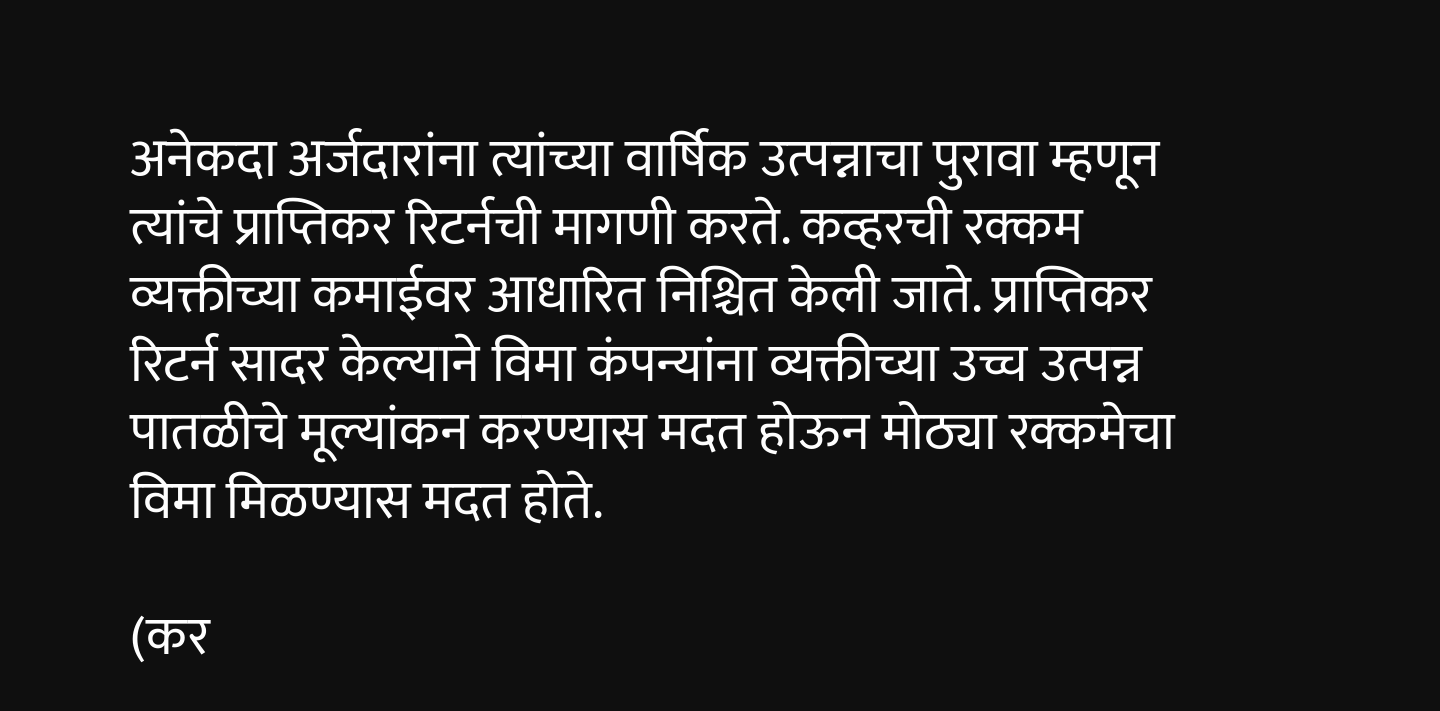अनेकदा अर्जदारांना त्यांच्या वार्षिक उत्पन्नाचा पुरावा म्हणून त्यांचे प्राप्तिकर रिटर्नची मागणी करते. कव्हरची रक्कम व्यक्तीच्या कमाईवर आधारित निश्चित केली जाते. प्राप्तिकर रिटर्न सादर केल्याने विमा कंपन्यांना व्यक्तीच्या उच्च उत्पन्न पातळीचे मूल्यांकन करण्यास मदत होऊन मोठ्या रक्कमेचा विमा मिळण्यास मदत होते.

(कर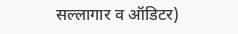सल्लागार व ऑडिटर)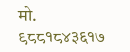मो. ९८८१८४३६१७